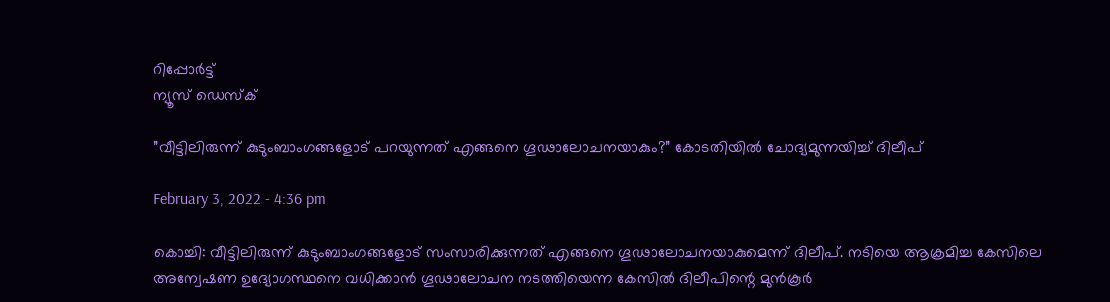റിപ്പോര്‍ട്ട്
ന്യൂസ് ഡെസ്ക്

”വീട്ടിലിരുന്ന് കുടുംബാംഗങ്ങളോട് പറയുന്നത് എങ്ങനെ ഗൂഢാലോചനയാകും?” കോടതിയിൽ ചോദ്യമുന്നയിച്ച് ദിലീപ്

February 3, 2022 - 4:36 pm

കൊച്ചി: വീട്ടിലിരുന്ന് കുടുംബാംഗങ്ങളോട് സംസാരിക്കുന്നത് എങ്ങനെ ഗൂഢാലോചനയാകുമെന്ന് ദിലീപ്. നടിയെ ആക്രമിച്ച കേസിലെ അന്വേഷണ ഉദ്യോഗസ്ഥനെ വധിക്കാൻ ഗൂഢാലോചന നടത്തിയെന്ന കേസിൽ ദിലീപിന്റെ മുൻകൂർ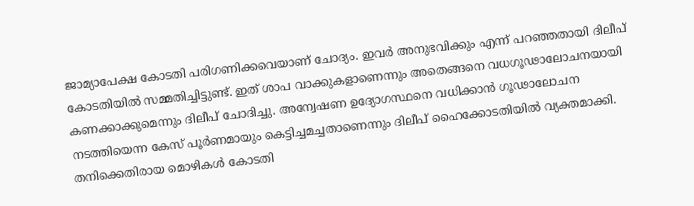ജാമ്യാപേക്ഷ കോടതി പരിഗണിക്കവെയാണ് ചോദ്യം. ഇവർ അനുഭവിക്കും എന്ന് പറഞ്ഞതായി ദിലീപ് കോടതിയിൽ സമ്മതിച്ചിട്ടുണ്ട്. ഇത് ശാപ വാക്കുകളാണെന്നും അതെങ്ങനെ വധഗൂഢാലോചനയായി കണക്കാക്കുമെന്നും ദിലീപ് ചോദിച്ചു. അന്വേഷണ ഉദ്യോഗസ്ഥനെ വധിക്കാൻ ഗൂഢാലോചന നടത്തിയെന്ന കേസ് പൂർണമായും കെട്ടിച്ചമച്ചതാണെന്നും ദിലീപ് ഹൈക്കോടതിയിൽ വ്യക്തമാക്കി. തനിക്കെതിരായ മൊഴികൾ കോടതി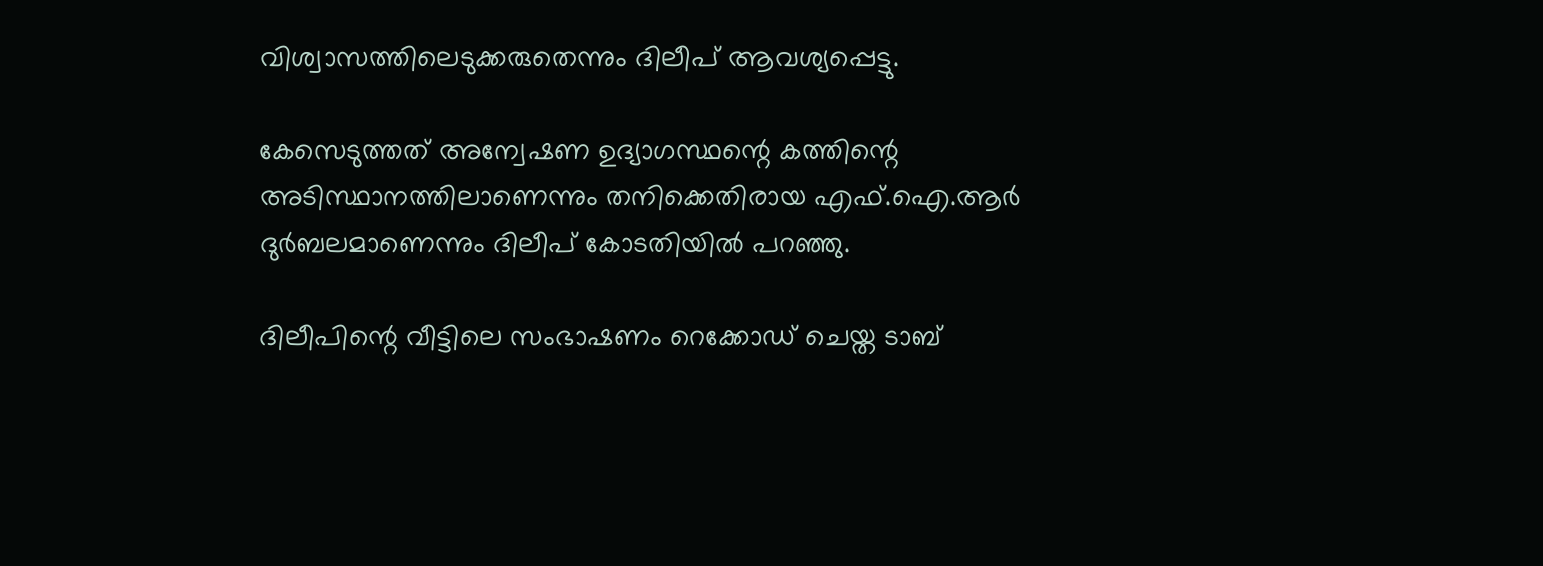വിശ്വാസത്തിലെടുക്കരുതെന്നും ദിലീപ് ആവശ്യപ്പെട്ടു.

കേസെടുത്തത് അന്വേഷണ ഉദ്യാഗസ്ഥന്റെ കത്തിന്റെ അടിസ്ഥാനത്തിലാണെന്നും തനിക്കെതിരായ എഫ്.ഐ.ആർ ദുർബലമാണെന്നും ദിലീപ് കോടതിയിൽ പറഞ്ഞു.

ദിലീപിന്റെ വീട്ടിലെ സംഭാഷണം റെക്കോഡ് ചെയ്ത ടാബ്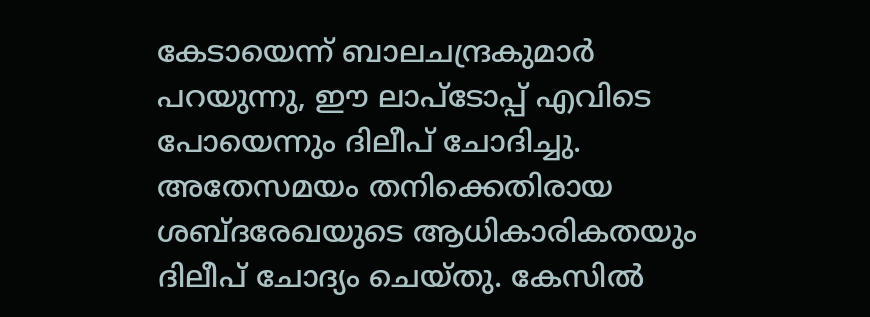കേടായെന്ന് ബാലചന്ദ്രകുമാർ പറയുന്നു, ഈ ലാപ്ടോപ്പ് എവിടെ പോയെന്നും ദിലീപ് ചോദിച്ചു. അതേസമയം തനിക്കെതിരായ ശബ്ദരേഖയുടെ ആധികാരികതയും ദിലീപ് ചോദ്യം ചെയ്തു. കേസിൽ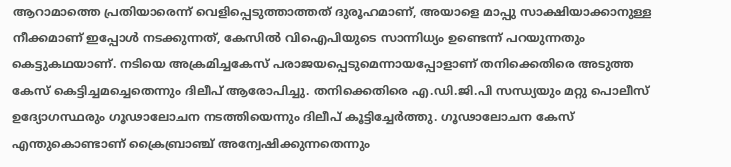ആറാമാത്തെ പ്രതിയാരെന്ന് വെളിപ്പെടുത്താത്തത് ദുരൂഹമാണ്, അയാളെ മാപ്പു സാക്ഷിയാക്കാനുള്ള നീക്കമാണ് ഇപ്പോൾ നടക്കുന്നത്, കേസിൽ വിഐപിയുടെ സാന്നിധ്യം ഉണ്ടെന്ന് പറയുന്നതും കെട്ടുകഥയാണ്. നടിയെ അക്രമിച്ചകേസ് പരാജയപ്പെടുമെന്നായപ്പോളാണ് തനിക്കെതിരെ അടുത്ത കേസ് കെട്ടിച്ചമച്ചെതെന്നും ദിലീപ് ആരോപിച്ചു. തനിക്കെതിരെ എ.ഡി.ജി.പി സന്ധ്യയും മറ്റു പൊലീസ് ഉദ്യോഗസ്ഥരും ഗൂഢാലോചന നടത്തിയെന്നും ദിലീപ് കൂട്ടിച്ചേർത്തു. ഗൂഢാലോചന കേസ് എന്തുകൊണ്ടാണ് ക്രൈബ്രാഞ്ച് അന്വേഷിക്കുന്നതെന്നും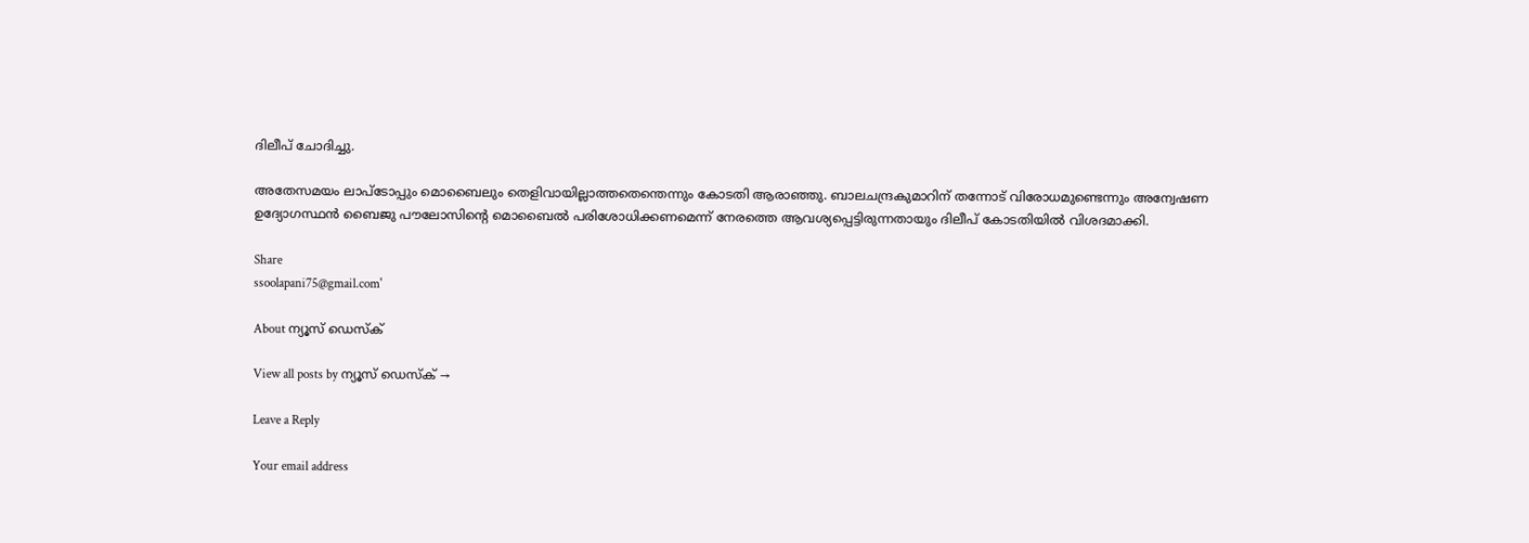ദിലീപ് ചോദിച്ചു.

അതേസമയം ലാപ്‌ടോപ്പും മൊബൈലും തെളിവായില്ലാത്തതെന്തെന്നും കോടതി ആരാഞ്ഞു. ബാലചന്ദ്രകുമാറിന് തന്നോട് വിരോധമുണ്ടെന്നും അന്വേഷണ ഉദ്യോഗസ്ഥൻ ബൈജു പൗലോസിന്റെ മൊബൈൽ പരിശോധിക്കണമെന്ന് നേരത്തെ ആവശ്യപ്പെട്ടിരുന്നതായും ദിലീപ് കോടതിയിൽ വിശദമാക്കി.

Share
ssoolapani75@gmail.com'

About ന്യൂസ് ഡെസ്ക്

View all posts by ന്യൂസ് ഡെസ്ക് →

Leave a Reply

Your email address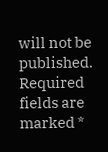will not be published. Required fields are marked *